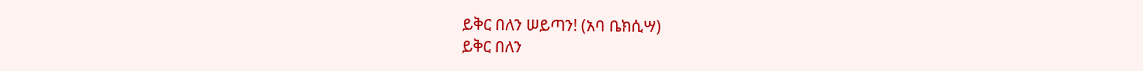ይቅር በለን ሠይጣን! (አባ ቤክሲሣ)
ይቅር በለን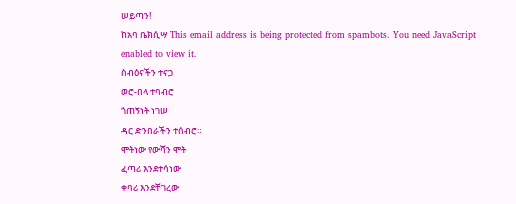ሠይጣን!
ከአባ ቤክሲሣ This email address is being protected from spambots. You need JavaScript enabled to view it.
ስብዕናችን ተናጋ
ወሮ-በላ ተባብሮ
ጎጠኝነት ነገሠ
ዳር ድንበራችን ተሰብሮ።
ሞትነው የውሻን ሞት
ፈጣሪ እንደተሳነው
ቀባሪ እንደቸገረው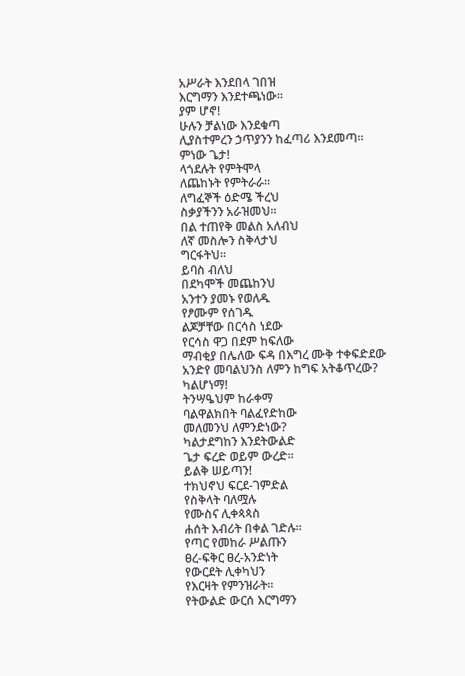አሥራት እንደበላ ገበዝ
እርግማን እንደተጫነው።
ያም ሆኖ!
ሁሉን ቻልነው እንደቁጣ
ሊያስተምረን ኃጥያንን ከፈጣሪ እንደመጣ።
ምነው ጌታ!
ላጎደሉት የምትሞላ
ለጨከኑት የምትራራ።
ለግፈኞች ዕድሜ ችረህ
ስቃያችንን አራዝመህ።
በል ተጠየቅ መልስ አለብህ
ለኛ መስሎን ስቅላታህ
ግርፋትህ።
ይባስ ብለህ
በደካሞች መጨከንህ
አንተን ያመኑ የወለዱ
የፆሙም የሰገዱ
ልጆቻቸው በርሳስ ነደው
የርሳስ ዋጋ በደም ከፍለው
ማብቂያ በሌለው ፍዳ በእግረ ሙቅ ተቀፍድደው
አንድየ መባልህንስ ለምን ከግፍ አትቆጥረው?
ካልሆነማ!
ትንሣዔህም ከራቀማ
ባልዋልክበት ባልፈየድከው
መለመንህ ለምንድነው?
ካልታደግከን እንደትውልድ
ጌታ ፍረድ ወይም ውረድ።
ይልቅ ሠይጣን!
ተክህኖህ ፍርደ-ገምድል
የስቅላት ባለሟሉ
የሙስና ሊቀጳጳስ
ሐሰት እብሪት በቀል ገድሉ።
የጣር የመከራ ሥልጡን
ፀረ-ፍቅር ፀረ-አንድነት
የውርደት ሊቀካህን
የእርዛት የምንዝራት።
የትውልድ ውርሰ እርግማን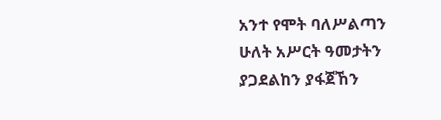አንተ የሞት ባለሥልጣን
ሁለት አሥርት ዓመታትን
ያጋደልከን ያፋጀኸን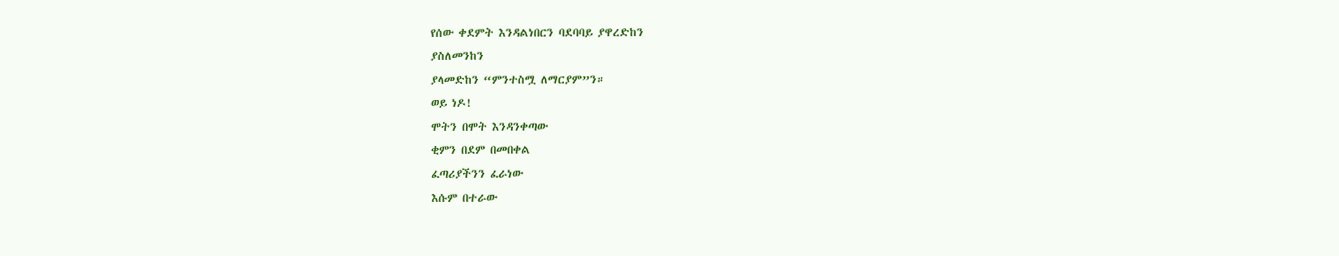የሰው ቀደምት እንዳልነበርን ባደባባይ ያዋረድከን
ያስለመንከን
ያላመድከን “ምንተስሟ ለማርያም”ን።
ወይ ነዶ!
ሞትን በሞት እንዳንቀጣው
ቂምን በደም በመበቀል
ፈጣሪያችንን ፈራነው
እሱም በተራው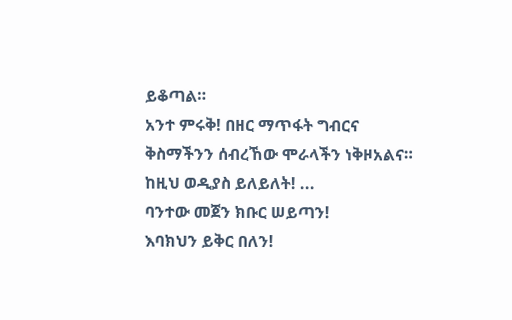ይቆጣል።
አንተ ምሩቅ! በዘር ማጥፋት ግብርና
ቅስማችንን ሰብረኸው ሞራላችን ነቅዞአልና።
ከዚህ ወዲያስ ይለይለት! ...
ባንተው መጀን ክቡር ሠይጣን!
እባክህን ይቅር በለን!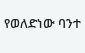የወለድነው ባንተ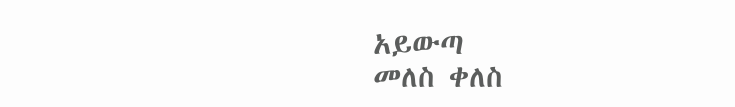አይውጣ
መለስ ቀለስ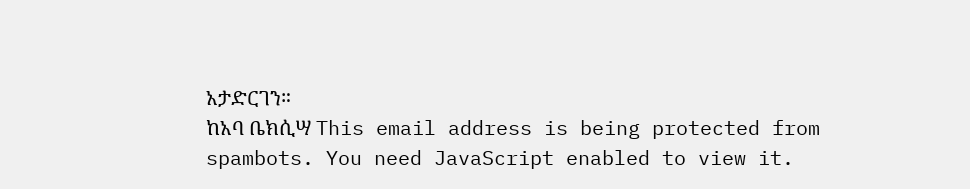አታድርገን።
ከአባ ቤክሲሣ This email address is being protected from spambots. You need JavaScript enabled to view it.